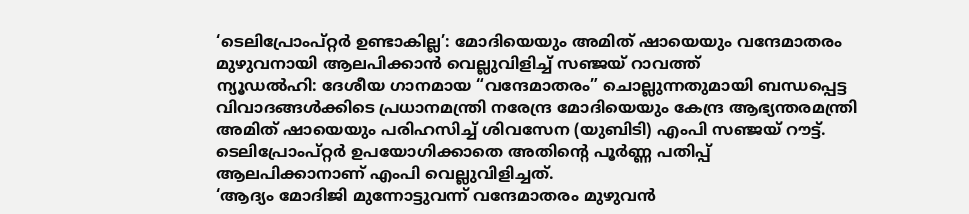‘ടെലിപ്രോംപ്റ്റർ ഉണ്ടാകില്ല’: മോദിയെയും അമിത് ഷായെയും വന്ദേമാതരം മുഴുവനായി ആലപിക്കാൻ വെല്ലുവിളിച്ച് സഞ്ജയ് റാവത്ത്
ന്യൂഡൽഹി: ദേശീയ ഗാനമായ “വന്ദേമാതരം” ചൊല്ലുന്നതുമായി ബന്ധപ്പെട്ട വിവാദങ്ങൾക്കിടെ പ്രധാനമന്ത്രി നരേന്ദ്ര മോദിയെയും കേന്ദ്ര ആഭ്യന്തരമന്ത്രി അമിത് ഷായെയും പരിഹസിച്ച് ശിവസേന (യുബിടി) എംപി സഞ്ജയ് റൗട്ട്. ടെലിപ്രോംപ്റ്റർ ഉപയോഗിക്കാതെ അതിന്റെ പൂർണ്ണ പതിപ്പ് ആലപിക്കാനാണ് എംപി വെല്ലുവിളിച്ചത്.
‘ആദ്യം മോദിജി മുന്നോട്ടുവന്ന് വന്ദേമാതരം മുഴുവൻ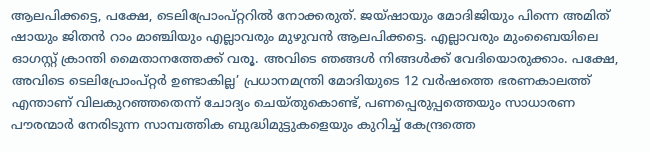ആലപിക്കട്ടെ, പക്ഷേ, ടെലിപ്രോംപ്റ്ററിൽ നോക്കരുത്. ജയ്ഷായും മോദിജിയും പിന്നെ അമിത് ഷായും ജിതൻ റാം മാഞ്ചിയും എല്ലാവരും മുഴുവൻ ആലപിക്കട്ടെ. എല്ലാവരും മുംബൈയിലെ ഓഗസ്റ്റ് ക്രാന്തി മൈതാനത്തേക്ക് വരൂ. അവിടെ ഞങ്ങൾ നിങ്ങൾക്ക് വേദിയൊരുക്കാം. പക്ഷേ, അവിടെ ടെലിപ്രോംപ്റ്റർ ഉണ്ടാകില്ല’ പ്രധാനമന്ത്രി മോദിയുടെ 12 വർഷത്തെ ഭരണകാലത്ത് എന്താണ് വിലകുറഞ്ഞതെന്ന് ചോദ്യം ചെയ്തുകൊണ്ട്, പണപ്പെരുപ്പത്തെയും സാധാരണ പൗരന്മാർ നേരിടുന്ന സാമ്പത്തിക ബുദ്ധിമുട്ടുകളെയും കുറിച്ച് കേന്ദ്രത്തെ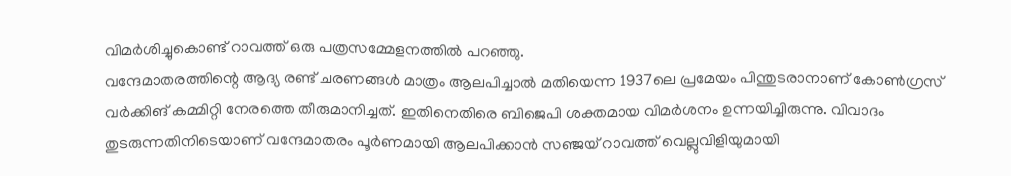വിമർശിച്ചുകൊണ്ട് റാവത്ത് ഒരു പത്രസമ്മേളനത്തിൽ പറഞ്ഞു.
വന്ദേമാതരത്തിന്റെ ആദ്യ രണ്ട് ചരണങ്ങൾ മാത്രം ആലപിച്ചാൽ മതിയെന്ന 1937ലെ പ്രമേയം പിന്തുടരാനാണ് കോൺഗ്രസ് വർക്കിങ് കമ്മിറ്റി നേരത്തെ തീരുമാനിച്ചത്. ഇതിനെതിരെ ബിജെപി ശക്തമായ വിമർശനം ഉന്നയിച്ചിരുന്നു. വിവാദം തുടരുന്നതിനിടെയാണ് വന്ദേമാതരം പൂർണമായി ആലപിക്കാൻ സഞ്ജയ് റാവത്ത് വെല്ലുവിളിയുമായി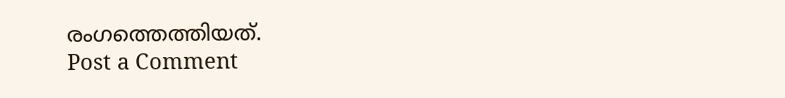രംഗത്തെത്തിയത്.
Post a Comment